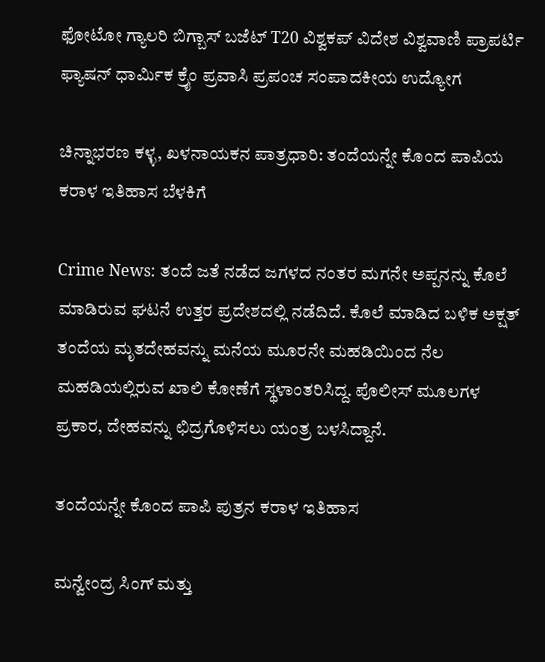ಫೋಟೋ ಗ್ಯಾಲರಿ ಬಿಗ್ಬಾಸ್ ಬಜೆಟ್ T20 ವಿಶ್ವಕಪ್ ವಿದೇಶ ವಿಶ್ವವಾಣಿ ಪ್ರಾಪರ್ಟಿ ಫ್ಯಾಷನ್ ಧಾರ್ಮಿಕ ಕ್ರೈಂ ಪ್ರವಾಸಿ ಪ್ರಪಂಚ ಸಂಪಾದಕೀಯ ಉದ್ಯೋಗ

ಚಿನ್ನಾಭರಣ ಕಳ್ಳ, ಖಳನಾಯಕನ ಪಾತ್ರಧಾರಿ: ತಂದೆಯನ್ನೇ ಕೊಂದ ಪಾಪಿಯ ಕರಾಳ ಇತಿಹಾಸ ಬೆಳಕಿಗೆ

Crime News: ತಂದೆ ಜತೆ ನಡೆದ ಜಗಳದ ನಂತರ ಮಗನೇ ಅಪ್ಪನನ್ನು ಕೊಲೆ ಮಾಡಿರುವ ಘಟನೆ ಉತ್ತರ ಪ್ರದೇಶದಲ್ಲಿ ನಡೆದಿದೆ. ಕೊಲೆ ಮಾಡಿದ ಬಳಿಕ ಅಕ್ಷತ್ ತಂದೆಯ ಮೃತದೇಹವನ್ನು ಮನೆಯ ಮೂರನೇ ಮಹಡಿಯಿಂದ ನೆಲ ಮಹಡಿಯಲ್ಲಿರುವ ಖಾಲಿ ಕೋಣೆಗೆ ಸ್ಥಳಾಂತರಿಸಿದ್ದ. ಪೊಲೀಸ್ ಮೂಲಗಳ ಪ್ರಕಾರ, ದೇಹವನ್ನು ಛಿದ್ರಗೊಳಿಸಲು ಯಂತ್ರ ಬಳಸಿದ್ದಾನೆ.

ತಂದೆಯನ್ನೇ ಕೊಂದ ಪಾಪಿ ಪುತ್ರನ ಕರಾಳ ಇತಿಹಾಸ

ಮನ್ವೇಂದ್ರ ಸಿಂಗ್ ಮತ್ತು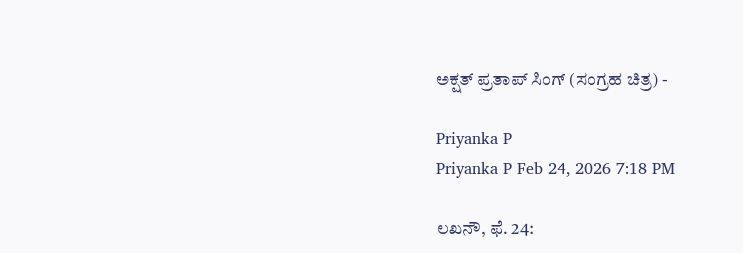ಅಕ್ಷತ್ ಪ್ರತಾಪ್ ಸಿಂಗ್ (ಸಂಗ್ರಹ ಚಿತ್ರ) -

Priyanka P
Priyanka P Feb 24, 2026 7:18 PM

ಲಖನೌ, ಫೆ. 24: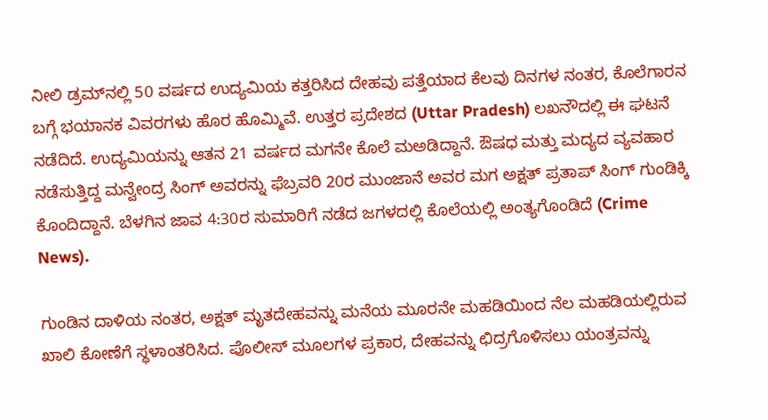ನೀಲಿ ಡ್ರಮ್‌ನಲ್ಲಿ 50 ವರ್ಷದ ಉದ್ಯಮಿಯ ಕತ್ತರಿಸಿದ ದೇಹವು ಪತ್ತೆಯಾದ ಕೆಲವು ದಿನಗಳ ನಂತರ, ಕೊಲೆಗಾರನ ಬಗ್ಗೆ ಭಯಾನಕ ವಿವರಗಳು ಹೊರ ಹೊಮ್ಮಿವೆ. ಉತ್ತರ ಪ್ರದೇಶದ (Uttar Pradesh) ಲಖನೌದಲ್ಲಿ ಈ ಘಟನೆ ನಡೆದಿದೆ. ಉದ್ಯಮಿಯನ್ನು ಆತನ 21 ವರ್ಷದ ಮಗನೇ ಕೊಲೆ ಮಅಡಿದ್ದಾನೆ. ಔಷಧ ಮತ್ತು ಮದ್ಯದ ವ್ಯವಹಾರ ನಡೆಸುತ್ತಿದ್ದ ಮನ್ವೇಂದ್ರ ಸಿಂಗ್ ಅವರನ್ನು ಫೆಬ್ರವರಿ 20ರ ಮುಂಜಾನೆ ಅವರ ಮಗ ಅಕ್ಷತ್ ಪ್ರತಾಪ್ ಸಿಂಗ್ ಗುಂಡಿಕ್ಕಿ ಕೊಂದಿದ್ದಾನೆ. ಬೆಳಗಿನ ಜಾವ 4:30ರ ಸುಮಾರಿಗೆ ನಡೆದ ಜಗಳದಲ್ಲಿ ಕೊಲೆಯಲ್ಲಿ ಅಂತ್ಯಗೊಂಡಿದೆ (Crime News).

ಗುಂಡಿನ ದಾಳಿಯ ನಂತರ, ಅಕ್ಷತ್ ಮೃತದೇಹವನ್ನು ಮನೆಯ ಮೂರನೇ ಮಹಡಿಯಿಂದ ನೆಲ ಮಹಡಿಯಲ್ಲಿರುವ ಖಾಲಿ ಕೋಣೆಗೆ ಸ್ಥಳಾಂತರಿಸಿದ. ಪೊಲೀಸ್ ಮೂಲಗಳ ಪ್ರಕಾರ, ದೇಹವನ್ನು ಛಿದ್ರಗೊಳಿಸಲು ಯಂತ್ರವನ್ನು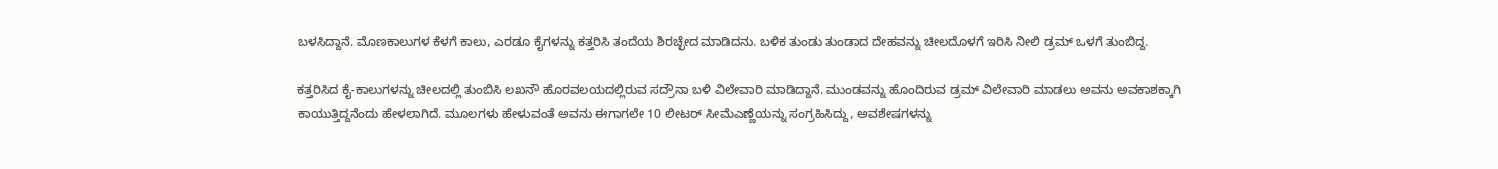ಬಳಸಿದ್ದಾನೆ. ಮೊಣಕಾಲುಗಳ ಕೆಳಗೆ ಕಾಲು, ಎರಡೂ ಕೈಗಳನ್ನು ಕತ್ತರಿಸಿ ತಂದೆಯ ಶಿರಚ್ಛೇದ ಮಾಡಿದನು. ಬಳಿಕ ತುಂಡು ತುಂಡಾದ ದೇಹವನ್ನು ಚೀಲದೊಳಗೆ ಇರಿಸಿ ನೀಲಿ ಡ್ರಮ್ ಒಳಗೆ ತುಂಬಿದ್ದ.

ಕತ್ತರಿಸಿದ ಕೈ-ಕಾಲುಗಳನ್ನು ಚೀಲದಲ್ಲಿ ತುಂಬಿಸಿ ಲಖನೌ ಹೊರವಲಯದಲ್ಲಿರುವ ಸದ್ರೌನಾ ಬಳಿ ವಿಲೇವಾರಿ ಮಾಡಿದ್ದಾನೆ. ಮುಂಡವನ್ನು ಹೊಂದಿರುವ ಡ್ರಮ್ ವಿಲೇವಾರಿ ಮಾಡಲು ಅವನು ಅವಕಾಶಕ್ಕಾಗಿ ಕಾಯುತ್ತಿದ್ದನೆಂದು ಹೇಳಲಾಗಿದೆ. ಮೂಲಗಳು ಹೇಳುವಂತೆ ಅವನು ಈಗಾಗಲೇ 10 ಲೀಟರ್ ಸೀಮೆಎಣ್ಣೆಯನ್ನು ಸಂಗ್ರಹಿಸಿದ್ದು, ಅವಶೇಷಗಳನ್ನು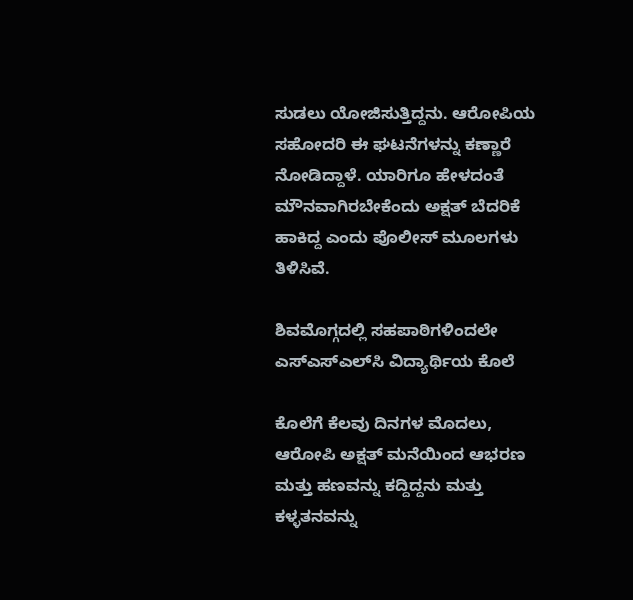ಸುಡಲು ಯೋಜಿಸುತ್ತಿದ್ದನು. ಆರೋಪಿಯ ಸಹೋದರಿ ಈ ಘಟನೆಗಳನ್ನು ಕಣ್ಣಾರೆ ನೋಡಿದ್ದಾಳೆ. ಯಾರಿಗೂ ಹೇಳದಂತೆ ಮೌನವಾಗಿರಬೇಕೆಂದು ಅಕ್ಷತ್‌ ಬೆದರಿಕೆ ಹಾಕಿದ್ದ ಎಂದು ಪೊಲೀಸ್ ಮೂಲಗಳು ತಿಳಿಸಿವೆ.

ಶಿವಮೊಗ್ಗದಲ್ಲಿ ಸಹಪಾಠಿಗಳಿಂದಲೇ ಎಸ್‌ಎಸ್‌ಎಲ್‌ಸಿ ವಿದ್ಯಾರ್ಥಿಯ ಕೊಲೆ

ಕೊಲೆಗೆ ಕೆಲವು ದಿನಗಳ ಮೊದಲು, ಆರೋಪಿ ಅಕ್ಷತ್‍ ಮನೆಯಿಂದ ಆಭರಣ ಮತ್ತು ಹಣವನ್ನು ಕದ್ದಿದ್ದನು ಮತ್ತು ಕಳ್ಳತನವನ್ನು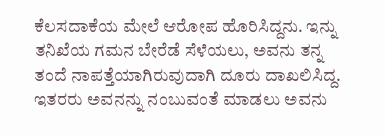ಕೆಲಸದಾಕೆಯ ಮೇಲೆ ಆರೋಪ ಹೊರಿಸಿದ್ದನು. ಇನ್ನು ತನಿಖೆಯ ಗಮನ ಬೇರೆಡೆ ಸೆಳೆಯಲು, ಅವನು ತನ್ನ ತಂದೆ ನಾಪತ್ತೆಯಾಗಿರುವುದಾಗಿ ದೂರು ದಾಖಲಿಸಿದ್ದ. ಇತರರು ಅವನನ್ನು ನಂಬುವಂತೆ ಮಾಡಲು ಅವನು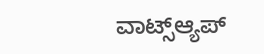ವಾಟ್ಸ್‌ಆ್ಯಪ್‌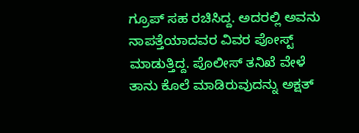ಗ್ರೂಪ್ ಸಹ ರಚಿಸಿದ್ದ. ಅದರಲ್ಲಿ ಅವನು ನಾಪತ್ತೆಯಾದವರ ವಿವರ ಪೋಸ್ಟ್‌ ಮಾಡುತ್ತಿದ್ದ. ಪೊಲೀಸ್‌ ತನಿಖೆ ವೇಳೆ ತಾನು ಕೊಲೆ ಮಾಡಿರುವುದನ್ನು ಅಕ್ಷತ್‍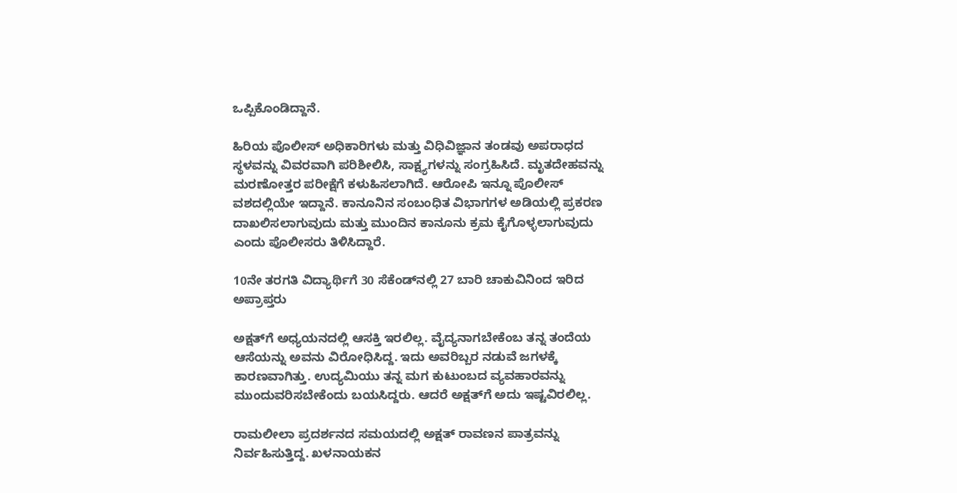ಒಪ್ಪಿಕೊಂಡಿದ್ದಾನೆ.

ಹಿರಿಯ ಪೊಲೀಸ್ ಅಧಿಕಾರಿಗಳು ಮತ್ತು ವಿಧಿವಿಜ್ಞಾನ ತಂಡವು ಅಪರಾಧದ ಸ್ಥಳವನ್ನು ವಿವರವಾಗಿ ಪರಿಶೀಲಿಸಿ, ಸಾಕ್ಷ್ಯಗಳನ್ನು ಸಂಗ್ರಹಿಸಿದೆ. ಮೃತದೇಹವನ್ನು ಮರಣೋತ್ತರ ಪರೀಕ್ಷೆಗೆ ಕಳುಹಿಸಲಾಗಿದೆ. ಆರೋಪಿ ಇನ್ನೂ ಪೊಲೀಸ್ ವಶದಲ್ಲಿಯೇ ಇದ್ದಾನೆ. ಕಾನೂನಿನ ಸಂಬಂಧಿತ ವಿಭಾಗಗಳ ಅಡಿಯಲ್ಲಿ ಪ್ರಕರಣ ದಾಖಲಿಸಲಾಗುವುದು ಮತ್ತು ಮುಂದಿನ ಕಾನೂನು ಕ್ರಮ ಕೈಗೊಳ್ಳಲಾಗುವುದು ಎಂದು ಪೊಲೀಸರು ತಿಳಿಸಿದ್ದಾರೆ.

10ನೇ ತರಗತಿ ವಿದ್ಯಾರ್ಥಿಗೆ 30 ಸೆಕೆಂಡ್‌ನಲ್ಲಿ 27 ಬಾರಿ ಚಾಕುವಿನಿಂದ ಇರಿದ ಅಪ್ರಾಪ್ತರು

ಅಕ್ಷತ್‌ಗೆ ಅಧ್ಯಯನದಲ್ಲಿ ಆಸಕ್ತಿ ಇರಲಿಲ್ಲ. ವೈದ್ಯನಾಗಬೇಕೆಂಬ ತನ್ನ ತಂದೆಯ ಆಸೆಯನ್ನು ಅವನು ವಿರೋಧಿಸಿದ್ದ. ಇದು ಅವರಿಬ್ಬರ ನಡುವೆ ಜಗಳಕ್ಕೆ ಕಾರಣವಾಗಿತ್ತು. ಉದ್ಯಮಿಯು ತನ್ನ ಮಗ ಕುಟುಂಬದ ವ್ಯವಹಾರವನ್ನು ಮುಂದುವರಿಸಬೇಕೆಂದು ಬಯಸಿದ್ದರು. ಆದರೆ ಅಕ್ಷತ್‌ಗೆ ಅದು ಇಷ್ಟವಿರಲಿಲ್ಲ.

ರಾಮಲೀಲಾ ಪ್ರದರ್ಶನದ ಸಮಯದಲ್ಲಿ ಅಕ್ಷತ್ ರಾವಣನ ಪಾತ್ರವನ್ನು ನಿರ್ವಹಿಸುತ್ತಿದ್ದ. ಖಳನಾಯಕನ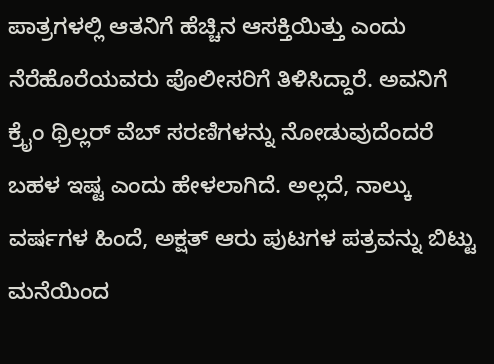ಪಾತ್ರಗಳಲ್ಲಿ ಆತನಿಗೆ ಹೆಚ್ಚಿನ ಆಸಕ್ತಿಯಿತ್ತು ಎಂದು ನೆರೆಹೊರೆಯವರು ಪೊಲೀಸರಿಗೆ ತಿಳಿಸಿದ್ದಾರೆ. ಅವನಿಗೆ ಕ್ರೈಂ ಥ್ರಿಲ್ಲರ್ ವೆಬ್ ಸರಣಿಗಳನ್ನು ನೋಡುವುದೆಂದರೆ ಬಹಳ ಇಷ್ಟ ಎಂದು ಹೇಳಲಾಗಿದೆ. ಅಲ್ಲದೆ, ನಾಲ್ಕು ವರ್ಷಗಳ ಹಿಂದೆ, ಅಕ್ಷತ್ ಆರು ಪುಟಗಳ ಪತ್ರವನ್ನು ಬಿಟ್ಟು ಮನೆಯಿಂದ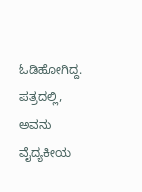ಓಡಿಹೋಗಿದ್ದ. ಪತ್ರದಲ್ಲಿ, ಅವನು ವೈದ್ಯಕೀಯ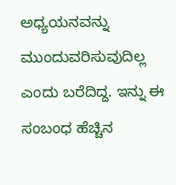ಅಧ್ಯಯನವನ್ನು ಮುಂದುವರಿಸುವುದಿಲ್ಲ ಎಂದು ಬರೆದಿದ್ದ. ಇನ್ನು ಈ ಸಂಬಂಧ ಹೆಚ್ಚಿನ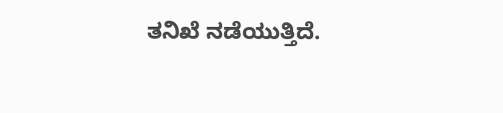ತನಿಖೆ ನಡೆಯುತ್ತಿದೆ.